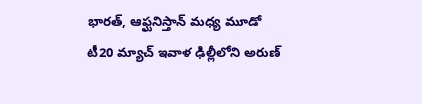భారత్, ఆఫ్ఘనిస్తాన్ మధ్య మూడో టీ20 మ్యాచ్ ఇవాళ ఢిల్లీలోని అరుణ్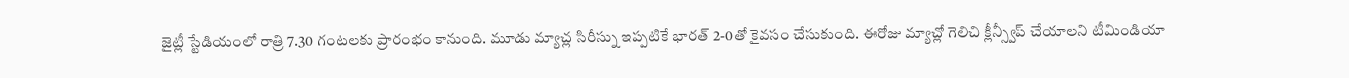జైట్లీ స్టేడియంలో రాత్రి 7.30 గంటలకు ప్రారంభం కానుంది. మూడు మ్యాచ్ల సిరీస్ను ఇప్పటికే భారత్ 2-0తో కైవసం చేసుకుంది. ఈరోజు మ్యాచ్లో గెలిచి క్లీన్స్వీప్ చేయాలని టీమిండియా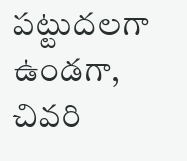పట్టుదలగా ఉండగా, చివరి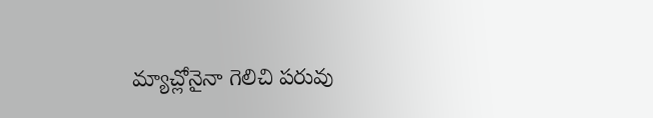మ్యాచ్లోనైనా గెలిచి పరువు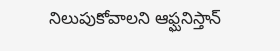నిలుపుకోవాలని ఆఫ్ఘనిస్తాన్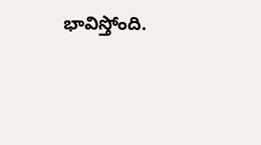భావిస్తోంది.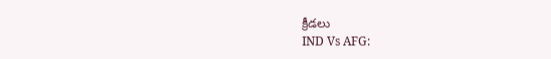క్రీడలు
IND Vs AFG: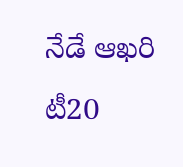నేడే ఆఖరి టీ20